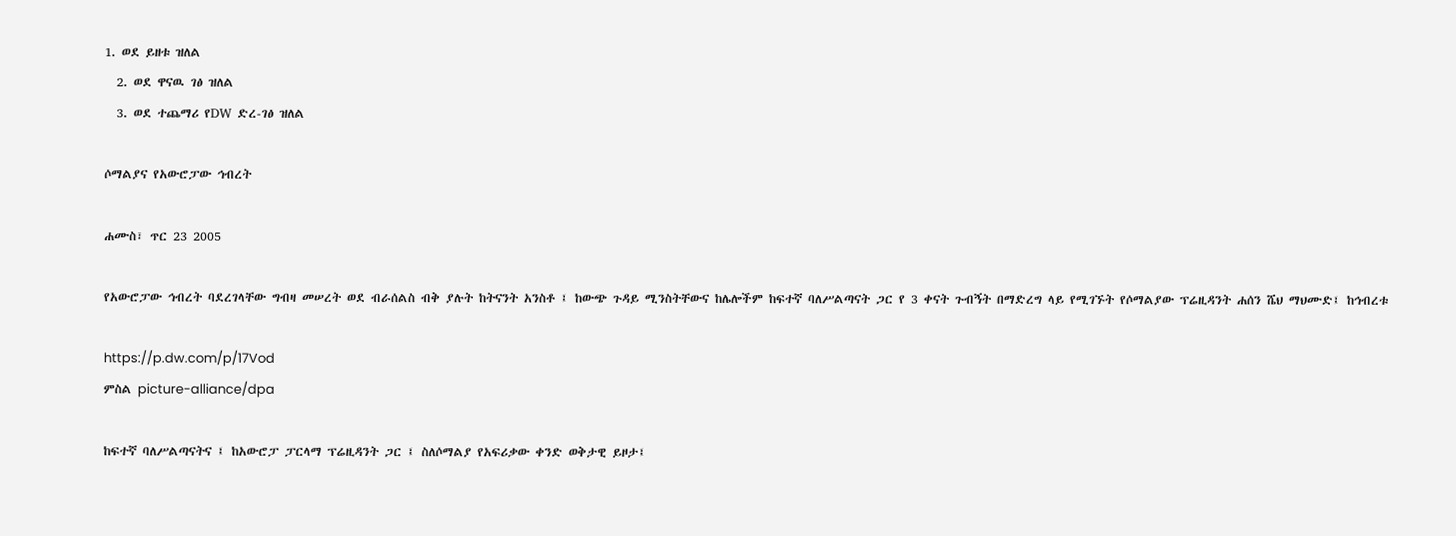1. ወደ ይዘቱ ዝለል
  2. ወደ ዋናዉ ገፅ ዝለል
  3. ወደ ተጨማሪ የDW ድረ-ገፅ ዝለል

ሶማልያና የአውሮፓው ኅብረት

ሐሙስ፣ ጥር 23 2005

የአውሮፓው ኅብረት ባደረገላቸው ግብዛ መሠረት ወደ ብራሰልስ ብቅ ያሉት ከትናንት አንስቶ ፤ ከውጭ ጉዳይ ሚንስትቸውና ከሌሎችም ከፍተኛ ባለሥልጣናት ጋር የ 3 ቀናት ጉብኝት በማድረግ ላይ የሚገኙት የሶማልያው ፕሬዚዳንት ሐሰን ሼህ ማህሙድ፤ ከኅብረቱ

https://p.dw.com/p/17Vod
ምስል picture-alliance/dpa

ከፍተኛ ባለሥልጣናትና ፤ ከአውሮፓ ፓርላማ ፕሬዚዳንት ጋር ፤ ስለሶማልያ የአፍሪቃው ቀንድ ወቅታዊ ይዞታ፤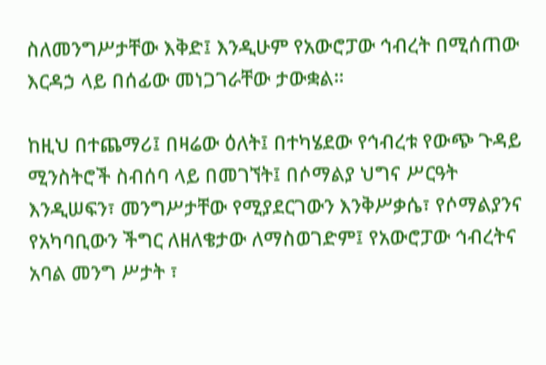ስለመንግሥታቸው እቅድ፤ እንዲሁም የአውሮፓው ኅብረት በሚሰጠው እርዳኃ ላይ በሰፊው መነጋገራቸው ታውቋል።

ከዚህ በተጨማሪ፤ በዛሬው ዕለት፤ በተካሄደው የኅብረቱ የውጭ ጉዳይ ሚንስትሮች ስብሰባ ላይ በመገኘት፤ በሶማልያ ህግና ሥርዓት እንዲሠፍን፣ መንግሥታቸው የሚያደርገውን እንቅሥቃሴ፣ የሶማልያንና የአካባቢውን ችግር ለዘለቄታው ለማስወገድም፤ የአውሮፓው ኅብረትና አባል መንግ ሥታት ፣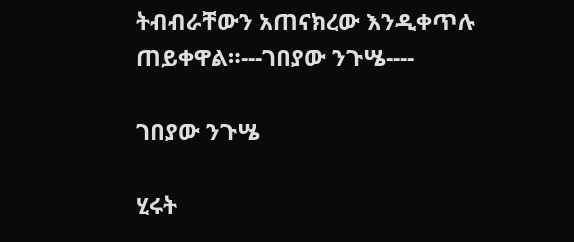ትብብራቸውን አጠናክረው እንዲቀጥሉ ጠይቀዋል።---ገበያው ንጉሤ----

ገበያው ንጉሤ

ሂሩት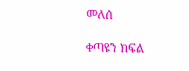መለሰ

ቀጣዩን ክፍል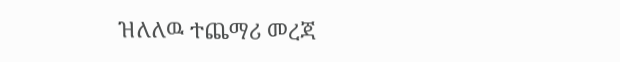ዝለለዉ ተጨማሪ መረጃ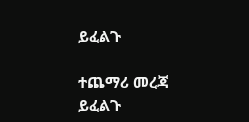ይፈልጉ

ተጨማሪ መረጃ ይፈልጉ